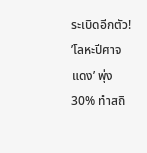ระเบิดอีกตัว! ’โลหะปีศาจแดง’ พุ่ง 30% ทำสถิ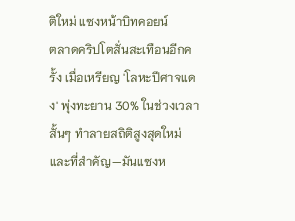ติใหม่ แซงหน้าบิทคอยน์
ตลาดคริปโตสั่นสะเทือนอีกครั้ง เมื่อเหรียญ 'โลหะปีศาจแดง' พุ่งทะยาน 30% ในช่วงเวลาสั้นๆ ทำลายสถิติสูงสุดใหม่ และที่สำคัญ—มันแซงห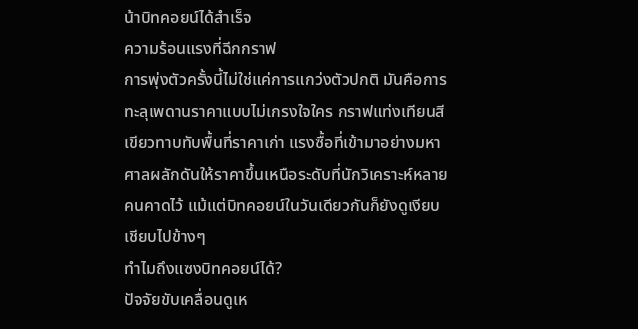น้าบิทคอยน์ได้สำเร็จ
ความร้อนแรงที่ฉีกกราฟ
การพุ่งตัวครั้งนี้ไม่ใช่แค่การแกว่งตัวปกติ มันคือการทะลุเพดานราคาแบบไม่เกรงใจใคร กราฟแท่งเทียนสีเขียวทาบทับพื้นที่ราคาเก่า แรงซื้อที่เข้ามาอย่างมหาศาลผลักดันให้ราคาขึ้นเหนือระดับที่นักวิเคราะห์หลายคนคาดไว้ แม้แต่บิทคอยน์ในวันเดียวกันก็ยังดูเงียบเชียบไปข้างๆ
ทำไมถึงแซงบิทคอยน์ได้?
ปัจจัยขับเคลื่อนดูเห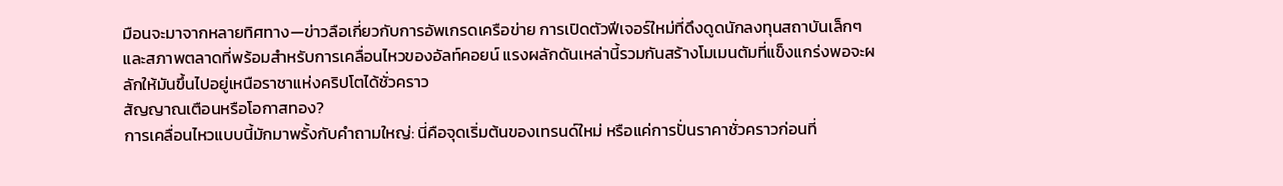มือนจะมาจากหลายทิศทาง—ข่าวลือเกี่ยวกับการอัพเกรดเครือข่าย การเปิดตัวฟีเจอร์ใหม่ที่ดึงดูดนักลงทุนสถาบันเล็กๆ และสภาพตลาดที่พร้อมสำหรับการเคลื่อนไหวของอัลท์คอยน์ แรงผลักดันเหล่านี้รวมกันสร้างโมเมนตัมที่แข็งแกร่งพอจะผลักให้มันขึ้นไปอยู่เหนือราชาแห่งคริปโตได้ชั่วคราว
สัญญาณเตือนหรือโอกาสทอง?
การเคลื่อนไหวแบบนี้มักมาพรั้งกับคำถามใหญ่: นี่คือจุดเริ่มต้นของเทรนด์ใหม่ หรือแค่การปั่นราคาชั่วคราวก่อนที่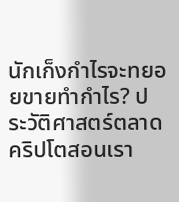นักเก็งกำไรจะทยอยขายทำกำไร? ประวัติศาสตร์ตลาดคริปโตสอนเรา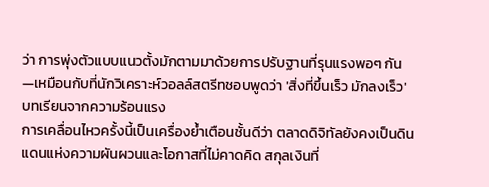ว่า การพุ่งตัวแบบแนวตั้งมักตามมาด้วยการปรับฐานที่รุนแรงพอๆ กัน—เหมือนกับที่นักวิเคราะห์วอลล์สตรีทชอบพูดว่า 'สิ่งที่ขึ้นเร็ว มักลงเร็ว'
บทเรียนจากความร้อนแรง
การเคลื่อนไหวครั้งนี้เป็นเครื่องย้ำเตือนชั้นดีว่า ตลาดดิจิทัลยังคงเป็นดินแดนแห่งความผันผวนและโอกาสที่ไม่คาดคิด สกุลเงินที่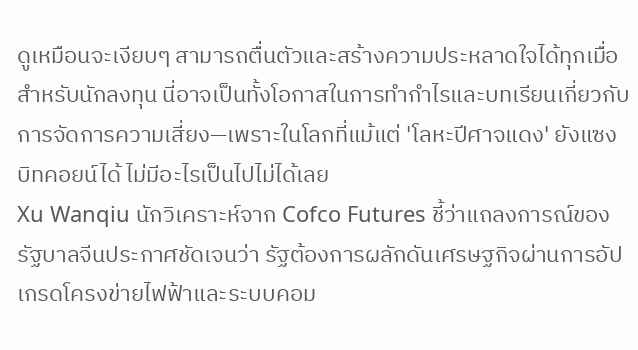ดูเหมือนจะเงียบๆ สามารถตื่นตัวและสร้างความประหลาดใจได้ทุกเมื่อ สำหรับนักลงทุน นี่อาจเป็นทั้งโอกาสในการทำกำไรและบทเรียนเกี่ยวกับการจัดการความเสี่ยง—เพราะในโลกที่แม้แต่ 'โลหะปีศาจแดง' ยังแซงบิทคอยน์ได้ ไม่มีอะไรเป็นไปไม่ได้เลย
Xu Wanqiu นักวิเคราะห์จาก Cofco Futures ชี้ว่าแถลงการณ์ของรัฐบาลจีนประกาศชัดเจนว่า รัฐต้องการผลักดันเศรษฐกิจผ่านการอัปเกรดโครงข่ายไฟฟ้าและระบบคอม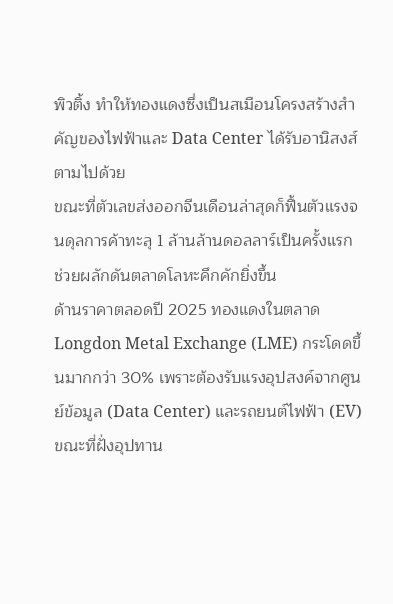พิวติ้ง ทำให้ทองแดงซึ่งเป็นสเมือนโครงสร้างสำคัญของไฟฟ้าและ Data Center ได้รับอานิสงส์ตามไปด้วย
ขณะที่ตัวเลขส่งออกจีนเดือนล่าสุดก็ฟื้นตัวแรงจนดุลการค้าทะลุ 1 ล้านล้านดอลลาร์เป็นครั้งแรก ช่วยผลักดันตลาดโลหะคึกคักยิ่งขึ้น
ด้านราคาตลอดปี 2025 ทองแดงในตลาด Longdon Metal Exchange (LME) กระโดดขึ้นมากกว่า 30% เพราะต้องรับแรงอุปสงค์จากศูนย์ข้อมูล (Data Center) และรถยนต์ไฟฟ้า (EV) ขณะที่ฝั่งอุปทาน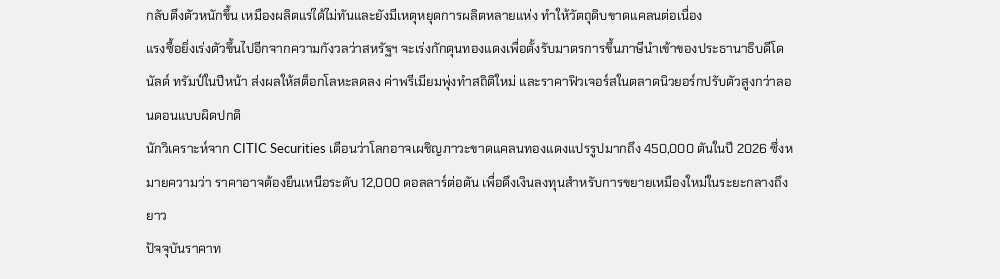กลับตึงตัวหนักขึ้น เหมืองผลิตแร่ได้ไม่ทันและยังมีเหตุหยุดการผลิตหลายแห่ง ทำให้วัตถุดิบขาดแคลนต่อเนื่อง
แรงซื้อยิ่งเร่งตัวขึ้นไปอีกจากความกังวลว่าสหรัฐฯ จะเร่งกักตุนทองแดงเพื่อตั้งรับมาตรการขึ้นภาษีนำเข้าของประธานาธิบดีโดนัลด์ ทรัมป์ในปีหน้า ส่งผลให้สต็อกโลหะลดลง ค่าพรีเมียมพุ่งทำสถิติใหม่ และราคาฟิวเจอร์สในตลาดนิวยอร์กปรับตัวสูงกว่าลอนดอนแบบผิดปกติ
นักวิเคราะห์จาก CITIC Securities เตือนว่าโลกอาจเผชิญภาวะขาดแคลนทองแดงแปรรูปมากถึง 450,000 ตันในปี 2026 ซึ่งหมายความว่า ราคาอาจต้องยืนเหนือระดับ 12,000 ดอลลาร์ต่อตัน เพื่อดึงเงินลงทุนสำหรับการขยายเหมืองใหม่ในระยะกลางถึงยาว
ปัจจุบันราคาท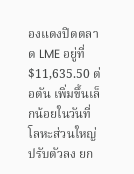องแดงปิดตลาด LME อยู่ที่ $11,635.50 ต่อตัน เพิ่มขึ้นเล็กน้อยในวันที่โลหะส่วนใหญ่ปรับตัวลง ยก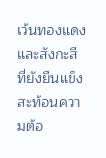เว้นทองแดงและสังกะสีที่ยังยืนแข็ง สะท้อนความต้อ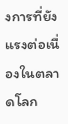งการที่ยังแรงต่อเนื่องในตลาดโลก